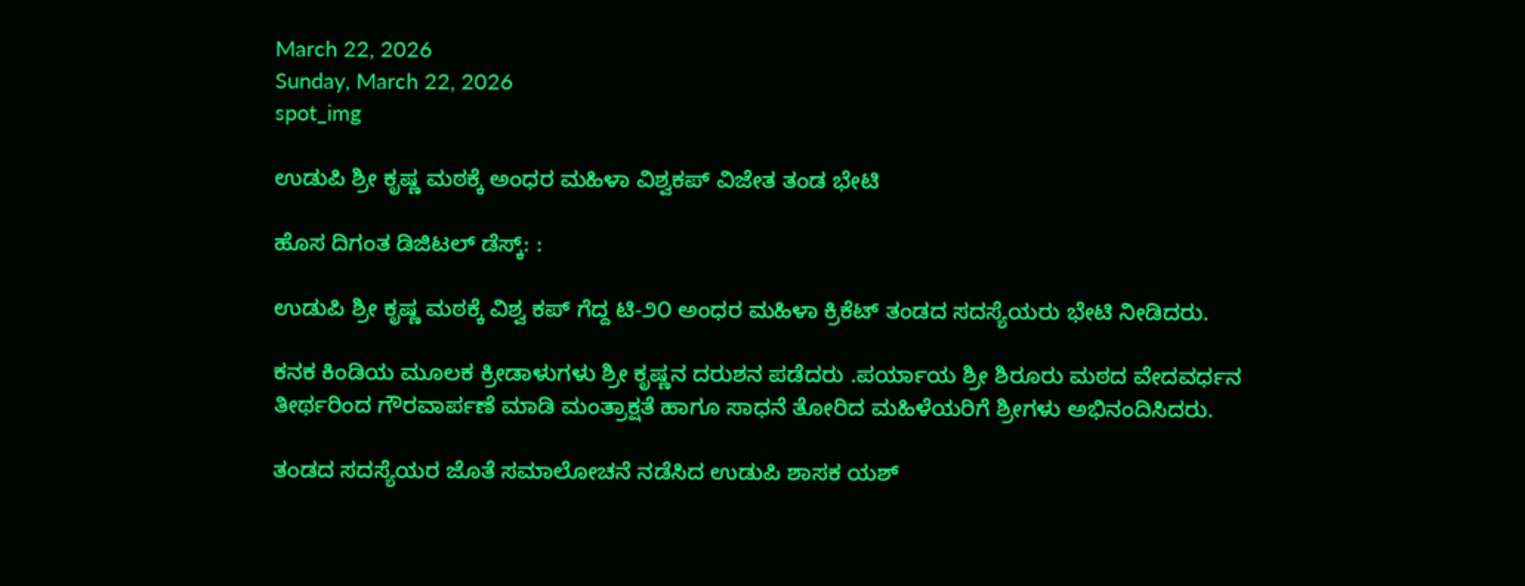March 22, 2026
Sunday, March 22, 2026
spot_img

ಉಡುಪಿ ಶ್ರೀ ಕೃಷ್ಣ ಮಠಕ್ಕೆ ಅಂಧರ ಮಹಿಳಾ ವಿಶ್ವಕಪ್ ವಿಜೇತ ತಂಡ ಭೇಟಿ

ಹೊಸ ದಿಗಂತ ಡಿಜಿಟಲ್ ಡೆಸ್ಕ್: :

ಉಡುಪಿ ಶ್ರೀ ಕೃಷ್ಣ ಮಠಕ್ಕೆ ವಿಶ್ವ ಕಪ್ ಗೆದ್ದ ಟಿ-೨೦ ಅಂಧರ ಮಹಿಳಾ ಕ್ರಿಕೆಟ್ ತಂಡದ ಸದಸ್ಯೆಯರು ಭೇಟಿ ನೀಡಿದರು.

ಕನಕ ಕಿಂಡಿಯ ಮೂಲಕ ಕ್ರೀಡಾಳುಗಳು ಶ್ರೀ ಕೃಷ್ಣನ ದರುಶನ ಪಡೆದರು .ಪರ್ಯಾಯ ಶ್ರೀ ಶಿರೂರು ಮಠದ ವೇದವರ್ಧನ ತೀರ್ಥರಿಂದ ಗೌರವಾರ್ಪಣೆ ಮಾಡಿ ಮಂತ್ರಾಕ್ಷತೆ ಹಾಗೂ ಸಾಧನೆ ತೋರಿದ ಮಹಿಳೆಯರಿಗೆ ಶ್ರೀಗಳು ಅಭಿನಂದಿಸಿದರು.

ತಂಡದ ಸದಸ್ಯೆಯರ ಜೊತೆ ಸಮಾಲೋಚನೆ ನಡೆಸಿದ ಉಡುಪಿ ಶಾಸಕ ಯಶ್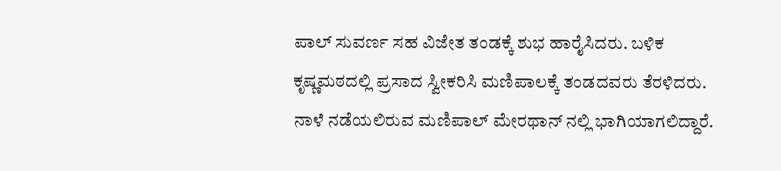ಪಾಲ್ ಸುವರ್ಣ ಸಹ ವಿಜೇತ ತಂಡಕ್ಕೆ ಶುಭ ಹಾರೈಸಿದರು. ಬಳಿಕ ಕೃಷ್ಣಮಠದಲ್ಲಿ ಪ್ರಸಾದ ಸ್ವೀಕರಿಸಿ ಮಣಿಪಾಲಕ್ಕೆ ತಂಡದವರು ತೆರಳಿದರು. ನಾಳೆ ನಡೆಯಲಿರುವ ಮಣಿಪಾಲ್ ಮೇರಥಾನ್ ನಲ್ಲಿ ಭಾಗಿಯಾಗಲಿದ್ದಾರೆ.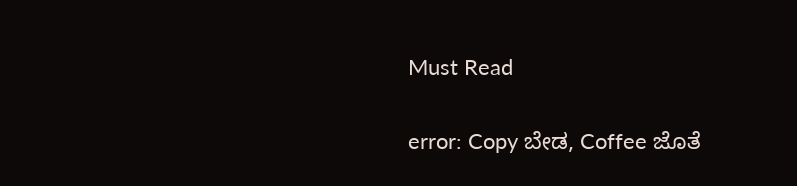Must Read

error: Copy ಬೇಡ, Coffee ಜೊತೆ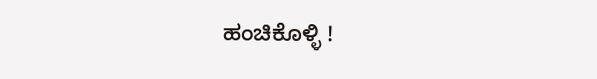ಹಂಚಿಕೊಳ್ಳಿ !